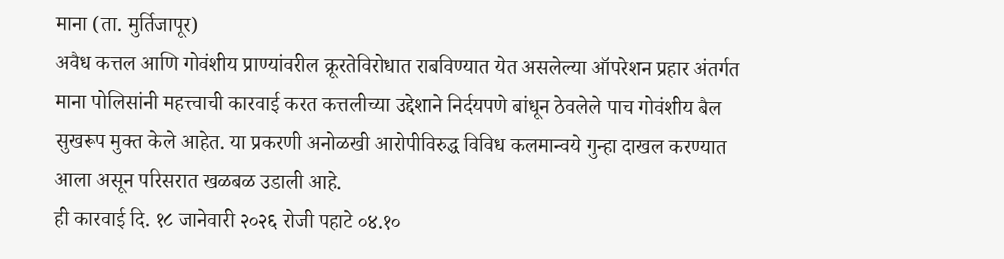माना (ता. मुर्तिजापूर)
अवैध कत्तल आणि गोवंशीय प्राण्यांवरील क्रूरतेविरोधात राबविण्यात येत असलेल्या ऑपरेशन प्रहार अंतर्गत माना पोलिसांनी महत्त्वाची कारवाई करत कत्तलीच्या उद्देशाने निर्दयपणे बांधून ठेवलेले पाच गोवंशीय बैल सुखरूप मुक्त केले आहेत. या प्रकरणी अनोळखी आरोपीविरुद्ध विविध कलमान्वये गुन्हा दाखल करण्यात आला असून परिसरात खळबळ उडाली आहे.
ही कारवाई दि. १८ जानेवारी २०२६ रोजी पहाटे ०४.१०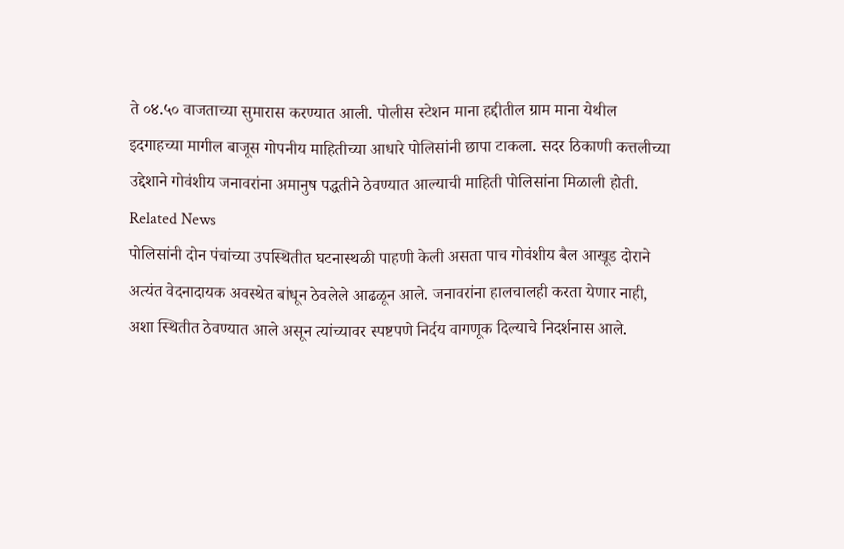ते ०४.५० वाजताच्या सुमारास करण्यात आली. पोलीस स्टेशन माना हद्दीतील ग्राम माना येथील इदगाहच्या मागील बाजूस गोपनीय माहितीच्या आधारे पोलिसांनी छापा टाकला. सदर ठिकाणी कत्तलीच्या उद्देशाने गोवंशीय जनावरांना अमानुष पद्धतीने ठेवण्यात आल्याची माहिती पोलिसांना मिळाली होती.
Related News
पोलिसांनी दोन पंचांच्या उपस्थितीत घटनास्थळी पाहणी केली असता पाच गोवंशीय बैल आखूड दोराने अत्यंत वेदनादायक अवस्थेत बांधून ठेवलेले आढळून आले. जनावरांना हालचालही करता येणार नाही, अशा स्थितीत ठेवण्यात आले असून त्यांच्यावर स्पष्टपणे निर्दय वागणूक दिल्याचे निदर्शनास आले.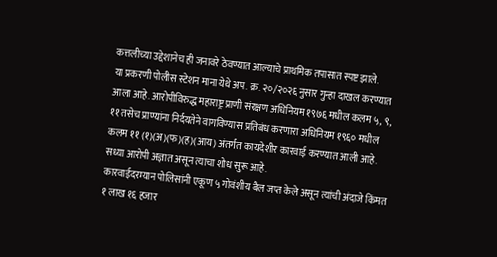कत्तलीच्या उद्देशानेच ही जनावरे ठेवण्यात आल्याचे प्राथमिक तपासात स्पष्ट झाले.
या प्रकरणी पोलीस स्टेशन माना येथे अप. क्र. २०/२०२६ नुसार गुन्हा दाखल करण्यात आला आहे. आरोपीविरुद्ध महाराष्ट्र प्राणी संरक्षण अधिनियम १९७६ मधील कलम ५, ९, ११ तसेच प्राण्यांना निर्दयतेने वागविण्यास प्रतिबंध करणारा अधिनियम १९६० मधील कलम ११ (१)(अ)(फ)(ह)(आय) अंतर्गत कायदेशीर कारवाई करण्यात आली आहे. सध्या आरोपी अज्ञात असून त्याचा शोध सुरू आहे.
कारवाईदरम्यान पोलिसांनी एकूण ५ गोवंशीय बैल जप्त केले असून त्यांची अंदाजे किंमत १ लाख १६ हजार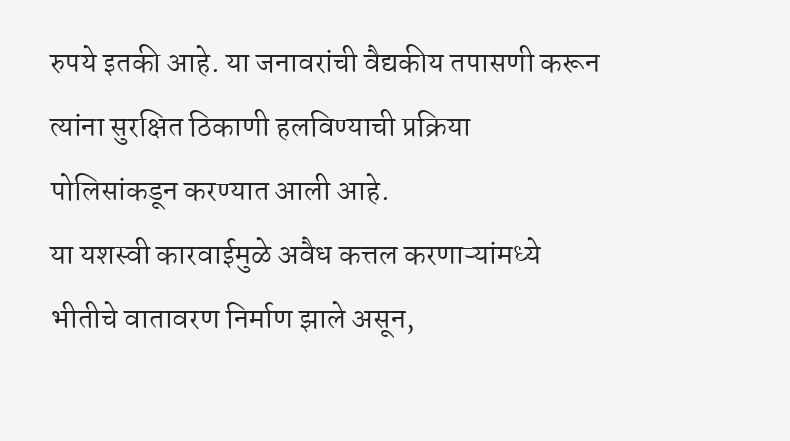रुपये इतकी आहे. या जनावरांची वैद्यकीय तपासणी करून त्यांना सुरक्षित ठिकाणी हलविण्याची प्रक्रिया पोलिसांकडून करण्यात आली आहे.
या यशस्वी कारवाईमुळे अवैध कत्तल करणाऱ्यांमध्ये भीतीचे वातावरण निर्माण झाले असून,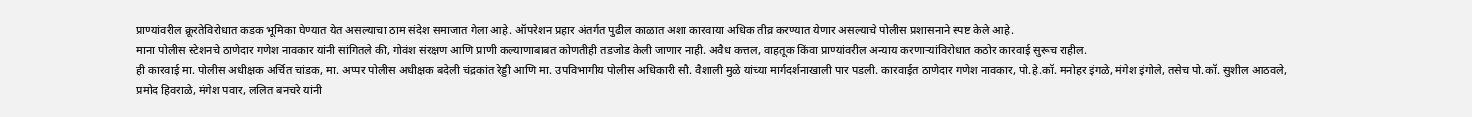प्राण्यांवरील क्रूरतेविरोधात कडक भूमिका घेण्यात येत असल्याचा ठाम संदेश समाजात गेला आहे. ऑपरेशन प्रहार अंतर्गत पुढील काळात अशा कारवाया अधिक तीव्र करण्यात येणार असल्याचे पोलीस प्रशासनाने स्पष्ट केले आहे.
माना पोलीस स्टेशनचे ठाणेदार गणेश नावकार यांनी सांगितले की, गोवंश संरक्षण आणि प्राणी कल्याणाबाबत कोणतीही तडजोड केली जाणार नाही. अवैध कत्तल, वाहतूक किंवा प्राण्यांवरील अन्याय करणाऱ्यांविरोधात कठोर कारवाई सुरूच राहील.
ही कारवाई मा. पोलीस अधीक्षक अर्चित चांडक, मा. अप्पर पोलीस अधीक्षक बदेली चंद्रकांत रेड्डी आणि मा. उपविभागीय पोलीस अधिकारी सौ. वैशाली मुळे यांच्या मार्गदर्शनाखाली पार पडली. कारवाईत ठाणेदार गणेश नावकार, पो.हे.कॉ. मनोहर इंगळे, मंगेश इंगोले, तसेच पो.कॉ. सुशील आठवले, प्रमोद हिवराळे, मंगेश पवार, ललित बनचरे यांनी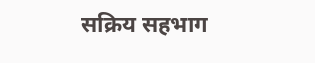सक्रिय सहभाग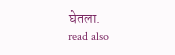घेतला.
read also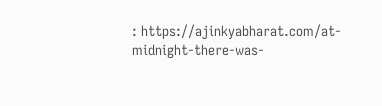: https://ajinkyabharat.com/at-midnight-there-was-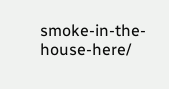smoke-in-the-house-here/